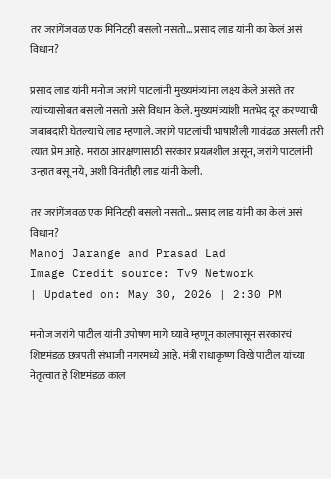तर जरांगेंजवळ एक मिनिटही बसलो नसतो… प्रसाद लाड यांनी का केलं असं विधान?

प्रसाद लाड यांनी मनोज जरांगे पाटलांनी मुख्यमंत्र्यांना लक्ष्य केले असते तर त्यांच्यासोबत बसलो नसतो असे विधान केले. मुख्यमंत्र्यांशी मतभेद दूर करण्याची जबाबदारी घेतल्याचे लाड म्हणाले. जरांगे पाटलांची भाषाशैली गावंढळ असली तरी त्यात प्रेम आहे. मराठा आरक्षणासाठी सरकार प्रयत्नशील असून, जरांगे पाटलांनी उन्हात बसू नये, अशी विनंतीही लाड यांनी केली.

तर जरांगेंजवळ एक मिनिटही बसलो नसतो... प्रसाद लाड यांनी का केलं असं विधान?
Manoj Jarange and Prasad Lad
Image Credit source: Tv9 Network
| Updated on: May 30, 2026 | 2:30 PM

मनोज जरांगे पाटील यांनी उपोषण मागे घ्यावे म्हणून कालपासून सरकारचं शिष्टमंडळ छत्रपती संभाजी नगरमध्ये आहे. मंत्री राधाकृष्ण विखे पाटील यांच्या नेतृत्वात हे शिष्टमंडळ काल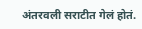अंतरवली सराटीत गेलं होतं.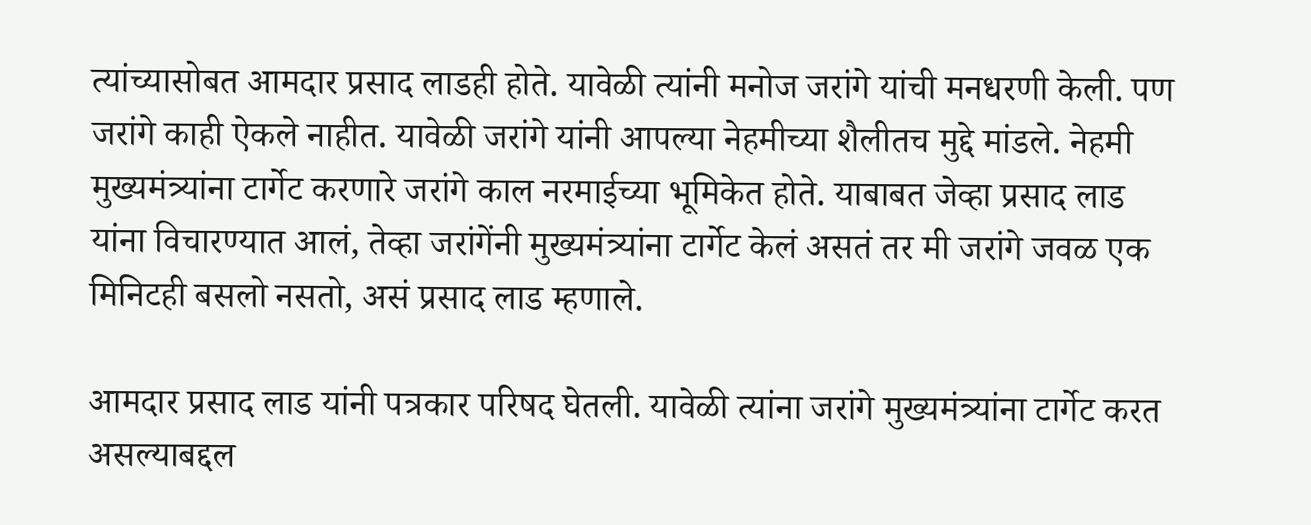त्यांच्यासोबत आमदार प्रसाद लाडही होते. यावेळी त्यांनी मनोज जरांगे यांची मनधरणी केली. पण जरांगे काही ऐकले नाहीत. यावेळी जरांगे यांनी आपल्या नेहमीच्या शैलीतच मुद्दे मांडले. नेहमी मुख्यमंत्र्यांना टार्गेट करणारे जरांगे काल नरमाईच्या भूमिकेत होते. याबाबत जेव्हा प्रसाद लाड यांना विचारण्यात आलं, तेव्हा जरांगेंनी मुख्यमंत्र्यांना टार्गेट केलं असतं तर मी जरांगे जवळ एक मिनिटही बसलो नसतो, असं प्रसाद लाड म्हणाले.

आमदार प्रसाद लाड यांनी पत्रकार परिषद घेतली. यावेळी त्यांना जरांगे मुख्यमंत्र्यांना टार्गेट करत असल्याबद्दल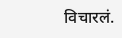विचारलं.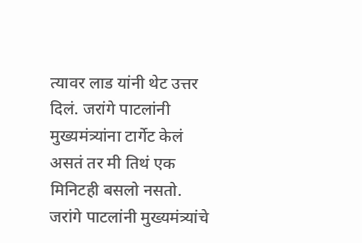त्यावर लाड यांनी थेट उत्तर दिलं. जरांगे पाटलांनी मुख्यमंत्र्यांना टार्गेट केलं असतं तर मी तिथं एक मिनिटही बसलो नसतो. जरांगे पाटलांनी मुख्यमंत्र्यांचे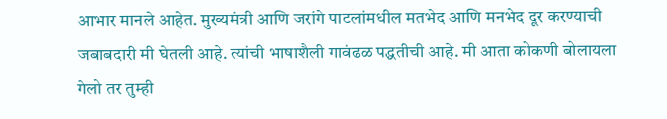आभार मानले आहेत. मुख्यमंत्री आणि जरांगे पाटलांमधील मतभेद आणि मनभेद दूर करण्याची जबाबदारी मी घेतली आहे. त्यांची भाषाशैली गावंढळ पद्धतीची आहे. मी आता कोकणी बोलायला गेलो तर तुम्ही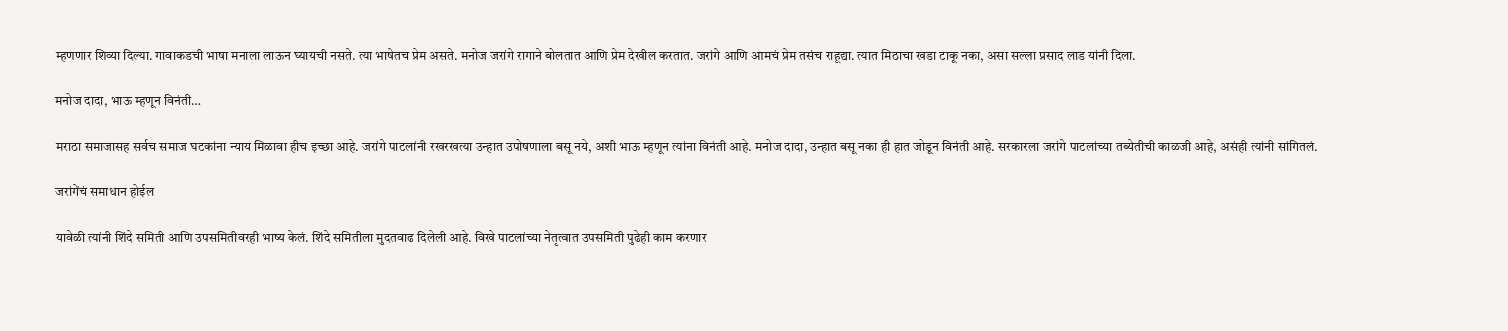म्हणणार शिव्या दिल्या. गावाकडची भाषा मनाला लाऊन घ्यायची नसते. त्या भाषेतच प्रेम असते. मनोज जरांगे रागाने बोलतात आणि प्रेम देखील करतात. जरांगे आणि आमचं प्रेम तसंच राहूद्या. त्यात मिठाचा खडा टाकू नका, असा सल्ला प्रसाद लाड यांनी दिला.

मनोज दादा, भाऊ म्हणून विनंती…

मराठा समाजासह सर्वच समाज घटकांना न्याय मिळावा हीच इच्छा आहे. जरांगे पाटलांनी रखरखत्या उन्हात उपोषणाला बसू नये, अशी भाऊ म्हणून त्यांना विनंती आहे. मनोज दादा, उन्हात बसू नका ही हात जोडून विनंती आहे. सरकारला जरांगे पाटलांच्या तब्येतीची काळजी आहे, असंही त्यांनी सांगितलं.

जरांगेंचं समाधान होईल

यावेळी त्यांनी शिंदे समिती आणि उपसमितीवरही भाष्य केलं. शिंदे समितीला मुदतवाढ दिलेली आहे. विखे पाटलांच्या नेतृत्वात उपसमिती पुढेही काम करणार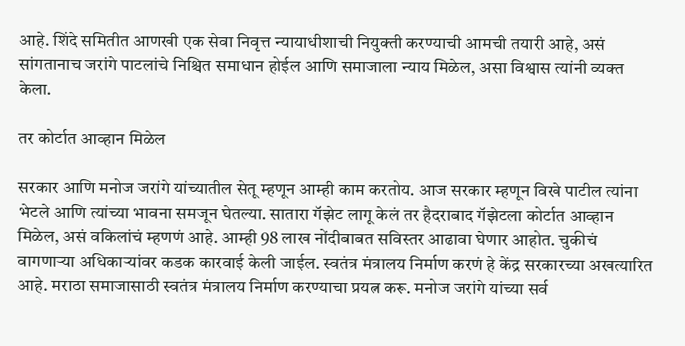आहे. शिंदे समितीत आणखी एक सेवा निवृत्त न्यायाधीशाची नियुक्ती करण्याची आमची तयारी आहे, असं सांगतानाच जरांगे पाटलांचे निश्चित समाधान होईल आणि समाजाला न्याय मिळेल, असा विश्वास त्यांनी व्यक्त केला.

तर कोर्टात आव्हान मिळेल

सरकार आणि मनोज जरांगे यांच्यातील सेतू म्हणून आम्ही काम करतोय. आज सरकार म्हणून विखे पाटील त्यांना भेटले आणि त्यांच्या भावना समजून घेतल्या. सातारा गॅझेट लागू केलं तर हैदराबाद गॅझेटला कोर्टात आव्हान मिळेल, असं वकिलांचं म्हणणं आहे. आम्ही 98 लाख नोंदीबाबत सविस्तर आढावा घेणार आहोत. चुकीचं वागणाऱ्या अधिकाऱ्यांवर कडक कारवाई केली जाईल. स्वतंत्र मंत्रालय निर्माण करणं हे केंद्र सरकारच्या अखत्यारित आहे. मराठा समाजासाठी स्वतंत्र मंत्रालय निर्माण करण्याचा प्रयत्न करू. मनोज जरांगे यांच्या सर्व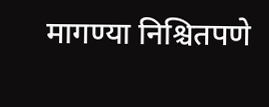मागण्या निश्चितपणे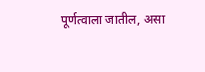पूर्णत्वाला जातील, असा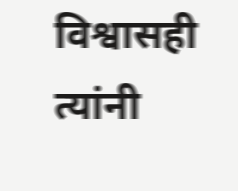विश्वासही त्यांनी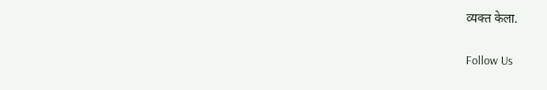व्यक्त केला.

Follow Us